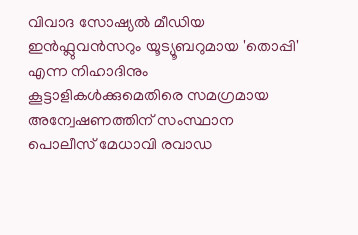വിവാദ സോഷ്യൽ മീഡിയ ഇൻഫ്ലുവൻസറും യൂട്യൂബറുമായ 'തൊപ്പി' എന്ന നിഹാദിനും കൂട്ടാളികൾക്കുമെതിരെ സമഗ്രമായ അന്വേഷണത്തിന് സംസ്ഥാന പൊലീസ് മേധാവി രവാഡ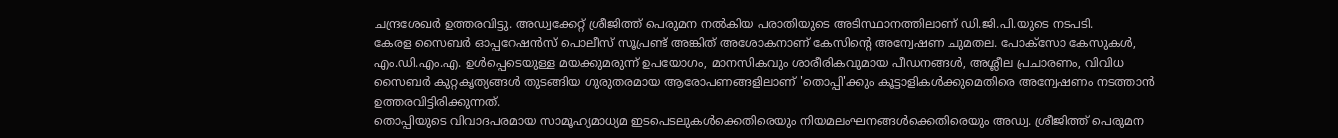ചന്ദ്രശേഖർ ഉത്തരവിട്ടു. അഡ്വക്കേറ്റ് ശ്രീജിത്ത് പെരുമന നൽകിയ പരാതിയുടെ അടിസ്ഥാനത്തിലാണ് ഡി.ജി.പി.യുടെ നടപടി.
കേരള സൈബർ ഓപ്പറേഷൻസ് പൊലീസ് സൂപ്രണ്ട് അങ്കിത് അശോകനാണ് കേസിന്റെ അന്വേഷണ ചുമതല. പോക്സോ കേസുകൾ, എം.ഡി.എം.എ. ഉൾപ്പെടെയുള്ള മയക്കുമരുന്ന് ഉപയോഗം, മാനസികവും ശാരീരികവുമായ പീഡനങ്ങൾ, അശ്ലീല പ്രചാരണം, വിവിധ സൈബർ കുറ്റകൃത്യങ്ങൾ തുടങ്ങിയ ഗുരുതരമായ ആരോപണങ്ങളിലാണ് 'തൊപ്പി'ക്കും കൂട്ടാളികൾക്കുമെതിരെ അന്വേഷണം നടത്താൻ ഉത്തരവിട്ടിരിക്കുന്നത്.
തൊപ്പിയുടെ വിവാദപരമായ സാമൂഹ്യമാധ്യമ ഇടപെടലുകൾക്കെതിരെയും നിയമലംഘനങ്ങൾക്കെതിരെയും അഡ്വ. ശ്രീജിത്ത് പെരുമന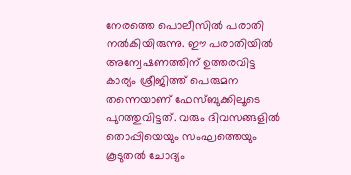നേരത്തെ പൊലീസിൽ പരാതി നൽകിയിരുന്നു. ഈ പരാതിയിൽ അന്വേഷണത്തിന് ഉത്തരവിട്ട കാര്യം ശ്രീജിത്ത് പെരുമന തന്നെയാണ് ഫേസ്ബുക്കിലൂടെ പുറത്തുവിട്ടത്. വരും ദിവസങ്ങളിൽ തൊപ്പിയെയും സംഘത്തെയും കൂടുതൽ ചോദ്യം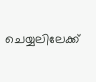ചെയ്യലിലേക്ക്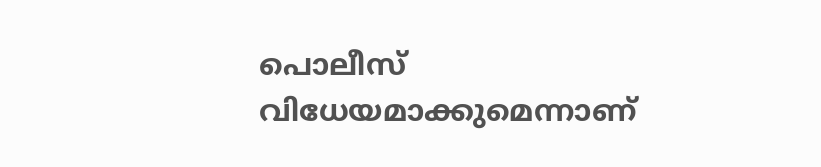പൊലീസ് വിധേയമാക്കുമെന്നാണ്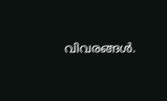വിവരങ്ങൾ.